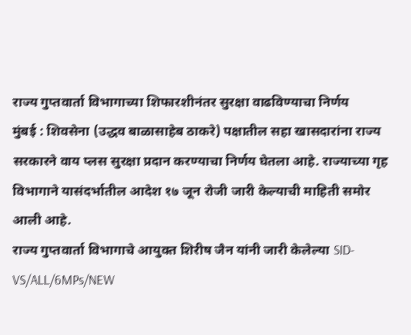राज्य गुप्तवार्ता विभागाच्या शिफारशीनंतर सुरक्षा वाढविण्याचा निर्णय
मुंबई : शिवसेना (उद्धव बाळासाहेब ठाकरे) पक्षातील सहा खासदारांना राज्य सरकारने वाय प्लस सुरक्षा प्रदान करण्याचा निर्णय घेतला आहे. राज्याच्या गृह विभागाने यासंदर्भातील आदेश १७ जून रोजी जारी केल्याची माहिती समोर आली आहे.
राज्य गुप्तवार्ता विभागाचे आयुक्त शिरीष जैन यांनी जारी केलेल्या SID-VS/ALL/6MPs/NEW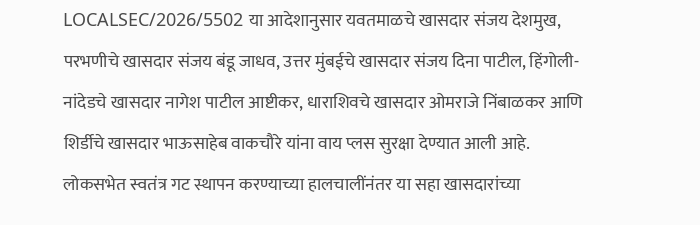LOCALSEC/2026/5502 या आदेशानुसार यवतमाळचे खासदार संजय देशमुख, परभणीचे खासदार संजय बंडू जाधव, उत्तर मुंबईचे खासदार संजय दिना पाटील, हिंगोली-नांदेडचे खासदार नागेश पाटील आष्टीकर, धाराशिवचे खासदार ओमराजे निंबाळकर आणि शिर्डीचे खासदार भाऊसाहेब वाकचौरे यांना वाय प्लस सुरक्षा देण्यात आली आहे.
लोकसभेत स्वतंत्र गट स्थापन करण्याच्या हालचालींनंतर या सहा खासदारांच्या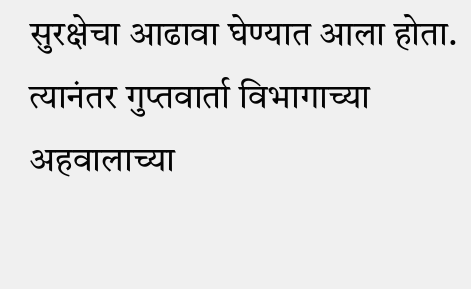सुरक्षेचा आढावा घेण्यात आला होता. त्यानंतर गुप्तवार्ता विभागाच्या अहवालाच्या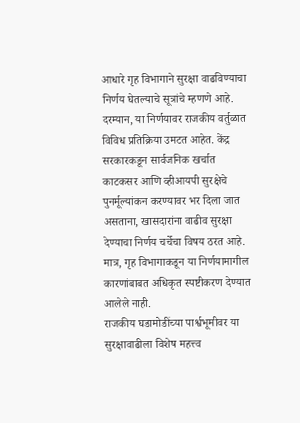आधारे गृह विभागाने सुरक्षा वाढविण्याचा निर्णय घेतल्याचे सूत्रांचे म्हणणे आहे.
दरम्यान, या निर्णयावर राजकीय वर्तुळात विविध प्रतिक्रिया उमटत आहेत. केंद्र सरकारकडून सार्वजनिक खर्चात काटकसर आणि व्हीआयपी सुरक्षेचे पुनर्मूल्यांकन करण्यावर भर दिला जात असताना, खासदारांना वाढीव सुरक्षा देण्याचा निर्णय चर्चेचा विषय ठरत आहे. मात्र, गृह विभागाकडून या निर्णयामागील कारणांबाबत अधिकृत स्पष्टीकरण देण्यात आलेले नाही.
राजकीय घडामोडींच्या पार्श्वभूमीवर या सुरक्षावाढीला विशेष महत्त्व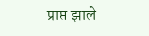प्राप्त झाले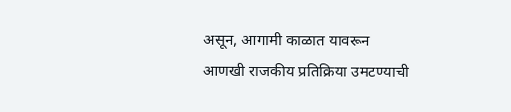असून, आगामी काळात यावरून आणखी राजकीय प्रतिक्रिया उमटण्याची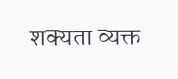शक्यता व्यक्त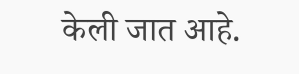केली जात आहे.